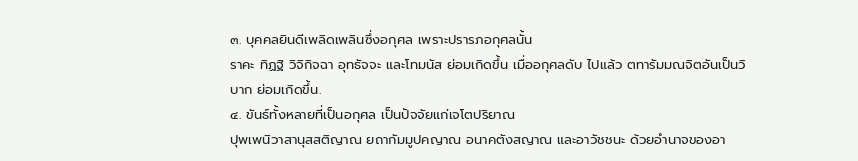๓. บุคคลยินดีเพลิดเพลินซึ่งอกุศล เพราะปรารภอกุศลนั้น
ราคะ ทิฏฐิ วิจิกิจฉา อุทธัจจะ และโทมนัส ย่อมเกิดขึ้น เมื่ออกุศลดับ ไปแล้ว ตทารัมมณจิตอันเป็นวิบาก ย่อมเกิดขึ้น.
๔. ขันธ์ทั้งหลายที่เป็นอกุศล เป็นปัจจัยแก่เจโตปริยาณ
ปุพเพนิวาสานุสสติญาณ ยถากัมมูปคญาณ อนาคตังสญาณ และอาวัชชนะ ด้วยอำนาจของอา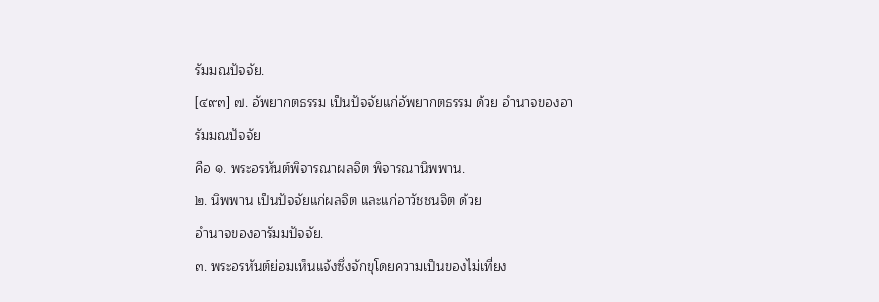รัมมณปัจจัย.
[๔๙๓] ๗. อัพยากตธรรม เป็นปัจจัยแก่อัพยากตธรรม ด้วย อำนาจของอารัมมณปัจจัย
คือ ๑. พระอรหันต์พิจารณาผลจิต พิจารณานิพพาน.
๒. นิพพาน เป็นปัจจัยแก่ผลจิต และแก่อาวัชชนจิต ด้วย
อำนาจของอารัมมปัจจัย.
๓. พระอรหันต์ย่อมเห็นแจ้งซึ่งจักขุโดยความเป็นของไม่เที่ยง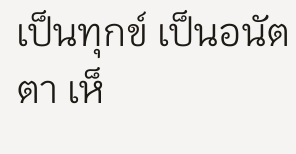เป็นทุกข์ เป็นอนัตตา เห็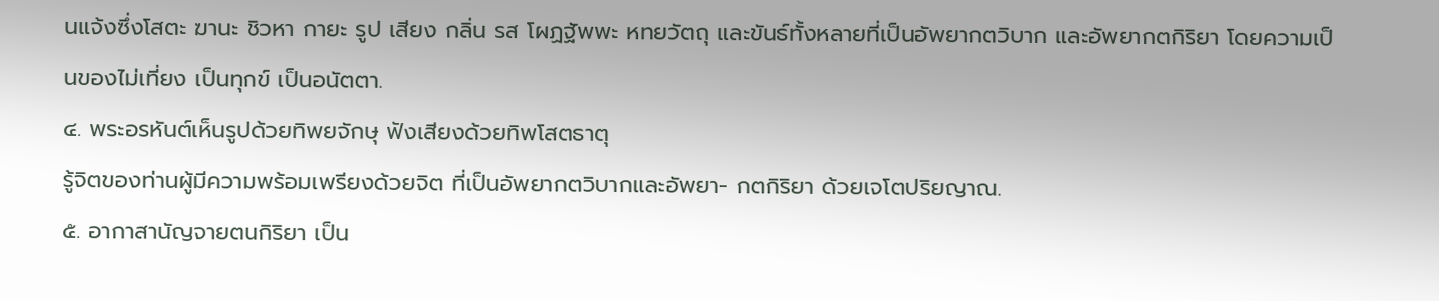นแจ้งซึ่งโสตะ ฆานะ ชิวหา กายะ รูป เสียง กลิ่น รส โผฏฐัพพะ หทยวัตถุ และขันธ์ทั้งหลายที่เป็นอัพยากตวิบาก และอัพยากตกิริยา โดยความเป็นของไม่เที่ยง เป็นทุกข์ เป็นอนัตตา.
๔. พระอรหันต์เห็นรูปด้วยทิพยจักษุ ฟังเสียงด้วยทิพโสตธาตุ
รู้จิตของท่านผู้มีความพร้อมเพรียงด้วยจิต ที่เป็นอัพยากตวิบากและอัพยา- กตกิริยา ด้วยเจโตปริยญาณ.
๕. อากาสานัญจายตนกิริยา เป็น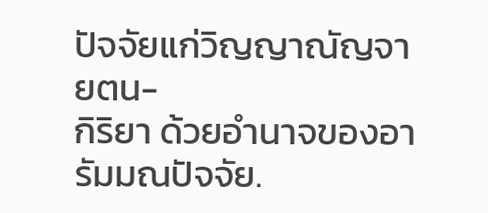ปัจจัยแก่วิญญาณัญจายตน-
กิริยา ด้วยอำนาจของอารัมมณปัจจัย.